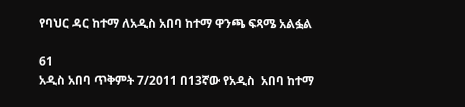የባህር ዳር ከተማ ለአዲስ አበባ ከተማ ዋንጫ ፍጻሜ አልፏል

61
አዲስ አበባ ጥቅምት 7/2011 በ13ኛው የአዲስ  አበባ ከተማ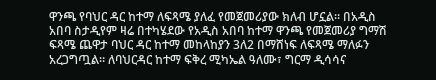ዋንጫ የባህር ዳር ከተማ ለፍጻሜ ያለፈ የመጀመሪያው ክለብ ሆኗል። በአዲስ አበባ ስታዲየም ዛሬ በተካሄደው የአዲስ አበባ ከተማ ዋንጫ የመጀመሪያ ግማሽ ፍጻሜ ጨዋታ ባህር ዳር ከተማ መከላከያን 3ለ2 በማሸነፍ ለፍጻሜ ማለፉን አረጋግጧል። ለባህርዳር ከተማ ፍቅረ ሚካኤል ዓለሙ፣ ግርማ ዲሳሳና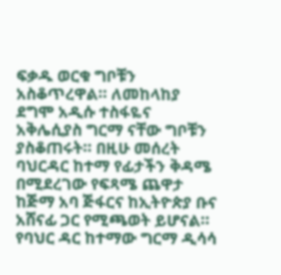ፍቃዱ ወርቁ ግቦቹን አስቆጥረዋል። ለመከላከያ ደግሞ አዲሱ ተስፋዬና አቅሌሲያስ ግርማ ናቸው ግቦቹን ያስቆጠሩት። በዚሁ መሰረት ባህርዳር ከተማ የፊታችን ቅዳሜ በሚደረገው የፍጻሜ ጨዋታ ከጅማ አባ ጅፋርና ከኢትዮጵያ ቡና አሸናፊ ጋር የሚጫወት ይሆናል። የባህር ዳር ከተማው ግርማ ዲሳሳ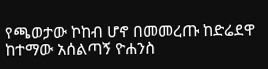የጫወታው ኮከብ ሆኖ በመመረጡ ከድሬደዋ ከተማው አሰልጣኝ ዮሐንስ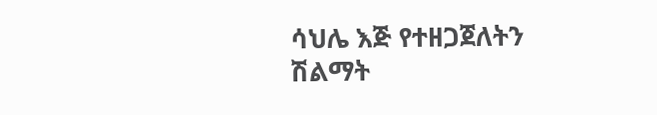ሳህሌ እጅ የተዘጋጀለትን ሽልማት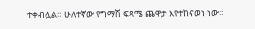ተቀብሏል። ሁለተኛው የግማሽ ፍጻሜ ጨዋታ እየተከናወነ ነው።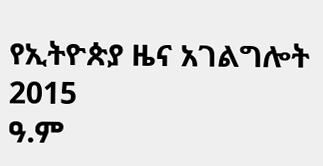የኢትዮጵያ ዜና አገልግሎት
2015
ዓ.ም